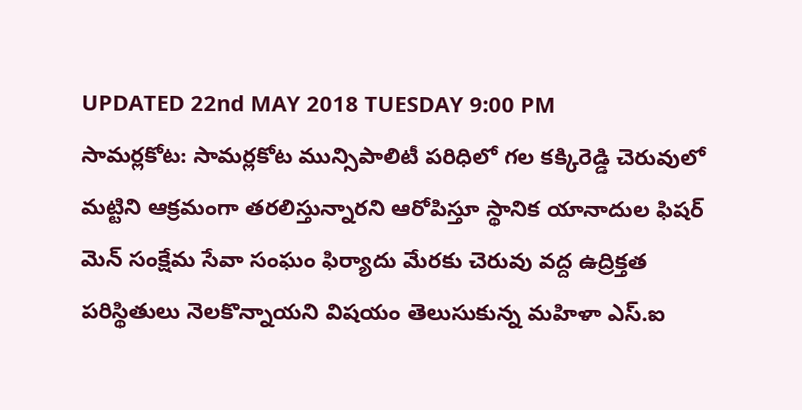UPDATED 22nd MAY 2018 TUESDAY 9:00 PM
సామర్లకోట: సామర్లకోట మున్సిపాలిటీ పరిధిలో గల కక్కిరెడ్డి చెరువులో మట్టిని ఆక్రమంగా తరలిస్తున్నారని ఆరోపిస్తూ స్థానిక యానాదుల ఫిషర్ మెన్ సంక్షేమ సేవా సంఘం ఫిర్యాదు మేరకు చెరువు వద్ద ఉద్రిక్తత పరిస్థితులు నెలకొన్నాయని విషయం తెలుసుకున్న మహిళా ఎస్.ఐ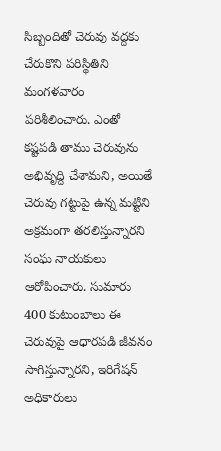సిబ్బందితో చెరువు వద్దకు చేరుకొని పరిస్థితిని మంగళవారం పరిశీలించారు. ఎంతో కష్టపడి తాము చెరువును అభివృద్ది చేశామని, అయితే చెరువు గట్టుపై ఉన్న మట్టిని అక్రమంగా తరలిస్తున్నారని సంఘ నాయకులు ఆరోపించారు. సుమారు 400 కుటుంబాలు ఈ చెరువుపై ఆధారపడి జీవనం సాగిస్తున్నారని, ఇరిగేషన్ అధికారులు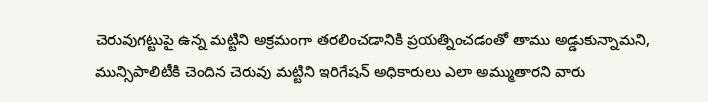చెరువుగట్టుపై ఉన్న మట్టిని అక్రమంగా తరలించడానికి ప్రయత్నించడంతో తాము అడ్డుకున్నామని, మున్సిపాలిటీకి చెందిన చెరువు మట్టిని ఇరిగేషన్ అధికారులు ఎలా అమ్ముతారని వారు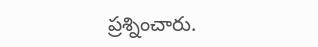ప్రశ్నించారు.